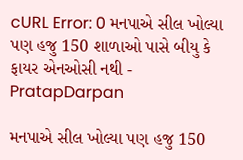cURL Error: 0 મનપાએ સીલ ખોલ્યા પણ હજુ 150 શાળાઓ પાસે બીયુ કે ફાયર એનઓસી નથી - PratapDarpan

મનપાએ સીલ ખોલ્યા પણ હજુ 150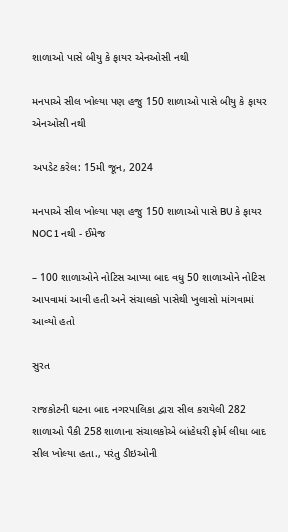શાળાઓ પાસે બીયુ કે ફાયર એનઓસી નથી

મનપાએ સીલ ખોલ્યા પણ હજુ 150 શાળાઓ પાસે બીયુ કે ફાયર એનઓસી નથી

અપડેટ કરેલ: 15મી જૂન, 2024

મનપાએ સીલ ખોલ્યા પણ હજુ 150 શાળાઓ પાસે BU કે ફાયર NOC 1 નથી - ઈમેજ

– 100 શાળાઓને નોટિસ આપ્યા બાદ વધુ 50 શાળાઓને નોટિસ આપવામાં આવી હતી અને સંચાલકો પાસેથી ખુલાસો માંગવામાં આવ્યો હતો

સુરત

રાજકોટની ઘટના બાદ નગરપાલિકા દ્વારા સીલ કરાયેલી 282 શાળાઓ પૈકી 258 શાળાના સંચાલકોએ બાંહેધરી ફોર્મ લીધા બાદ સીલ ખોલ્યા હતા., પરંતુ ડીઇઓની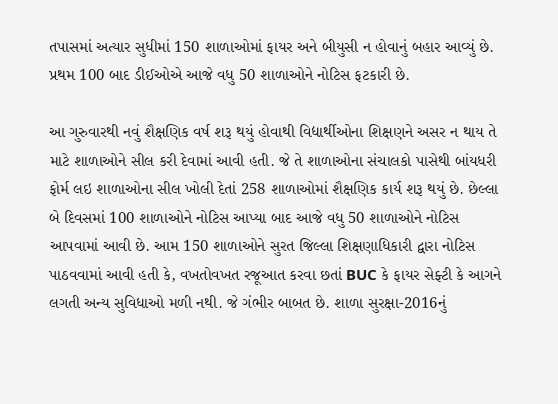તપાસમાં અત્યાર સુધીમાં 150 શાળાઓમાં ફાયર અને બીયુસી ન હોવાનું બહાર આવ્યું છે. પ્રથમ 100 બાદ ડીઈઓએ આજે વધુ 50 શાળાઓને નોટિસ ફટકારી છે.

આ ગુરુવારથી નવું શૈક્ષણિક વર્ષ શરૂ થયું હોવાથી વિદ્યાર્થીઓના શિક્ષણને અસર ન થાય તે માટે શાળાઓને સીલ કરી દેવામાં આવી હતી. જે તે શાળાઓના સંચાલકો પાસેથી બાંયધરી ફોર્મ લઇ શાળાઓના સીલ ખોલી દેતાં 258 શાળાઓમાં શૈક્ષણિક કાર્ય શરૂ થયું છે. છેલ્લા બે દિવસમાં 100 શાળાઓને નોટિસ આપ્યા બાદ આજે વધુ 50 શાળાઓને નોટિસ આપવામાં આવી છે. આમ 150 શાળાઓને સુરત જિલ્લા શિક્ષણાધિકારી દ્વારા નોટિસ પાઠવવામાં આવી હતી કે, વખતોવખત રજૂઆત કરવા છતાં BUC કે ફાયર સેફ્ટી કે આગને લગતી અન્ય સુવિધાઓ મળી નથી. જે ગંભીર બાબત છે. શાળા સુરક્ષા-2016નું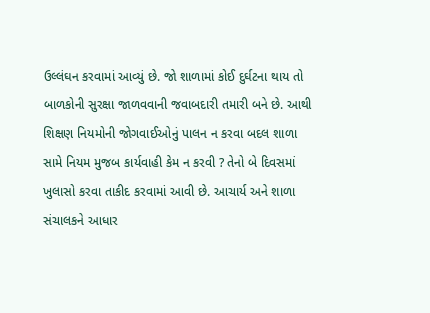ઉલ્લંઘન કરવામાં આવ્યું છે. જો શાળામાં કોઈ દુર્ઘટના થાય તો બાળકોની સુરક્ષા જાળવવાની જવાબદારી તમારી બને છે. આથી શિક્ષણ નિયમોની જોગવાઈઓનું પાલન ન કરવા બદલ શાળા સામે નિયમ મુજબ કાર્યવાહી કેમ ન કરવી ? તેનો બે દિવસમાં ખુલાસો કરવા તાકીદ કરવામાં આવી છે. આચાર્ય અને શાળા સંચાલકને આધાર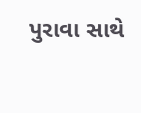પુરાવા સાથે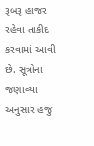રૂબરૂ હાજર રહેવા તાકીદ કરવામાં આવી છે. સૂત્રોના જણાવ્યા અનુસાર હજુ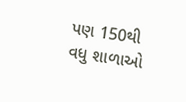પણ 150થી વધુ શાળાઓ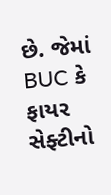છે. જેમાં BUC કે ફાયર સેફ્ટીનો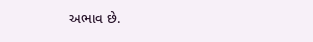અભાવ છે.